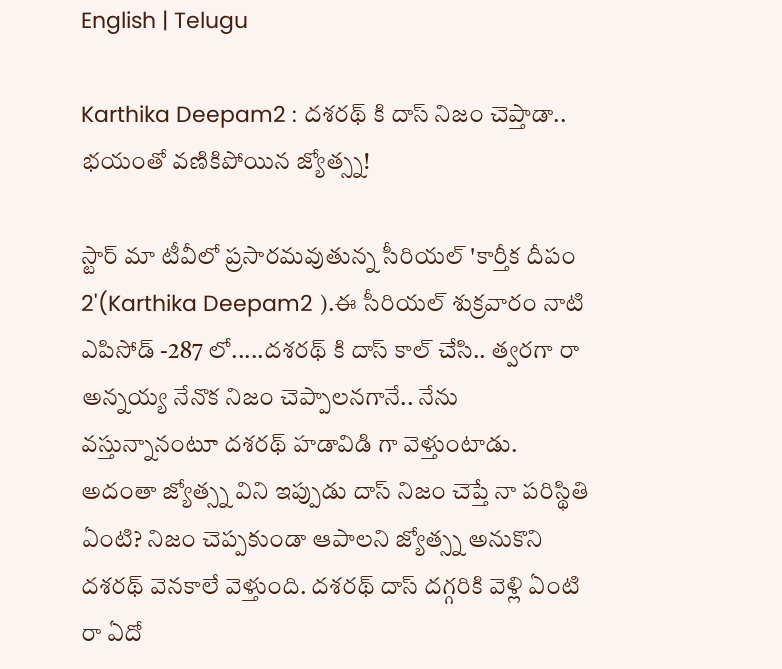English | Telugu

Karthika Deepam2 : దశరథ్ కి దాస్ నిజం చెప్తాడా.. భయంతో వణికిపోయిన జ్యోత్స్న!

స్టార్ మా టీవీలో ప్రసారమవుతున్న సీరియల్ 'కార్తీక దీపం 2'(Karthika Deepam2 ).ఈ సీరియల్ శుక్రవారం నాటి ఎపిసోడ్ -287 లో.....దశరథ్ కి దాస్ కాల్ చేసి.. త్వరగా రా అన్నయ్య నేనొక నిజం చెప్పాలనగానే.. నేను వస్తున్నానంటూ దశరథ్ హడావిడి గా వెళ్తుంటాడు. అదంతా జ్యోత్స్న విని ఇప్పుడు దాస్ నిజం చెప్తే నా పరిస్థితి ఏంటి? నిజం చెప్పకుండా ఆపాలని జ్యోత్స్న అనుకొని దశరథ్ వెనకాలే వెళ్తుంది. దశరథ్ దాస్ దగ్గరికి వెళ్లి ఏంటి రా ఏదో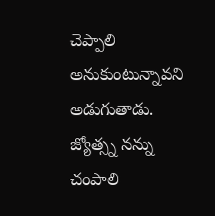చెప్పాలి అనుకుంటున్నావని అడుగుతాడు. జ్యోత్స్న నన్ను చంపాలి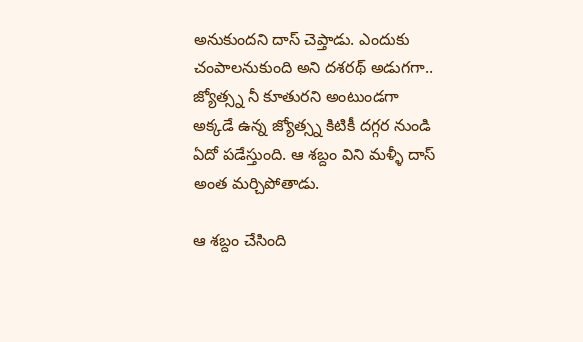అనుకుందని దాస్ చెప్తాడు. ఎందుకు చంపాలనుకుంది అని దశరథ్ అడుగగా.. జ్యోత్స్న నీ కూతురని అంటుండగా అక్కడే ఉన్న జ్యోత్స్న కిటికీ దగ్గర నుండి ఏదో పడేస్తుంది. ఆ శబ్దం విని మళ్ళీ దాస్ అంత మర్చిపోతాడు.

ఆ శబ్దం చేసింది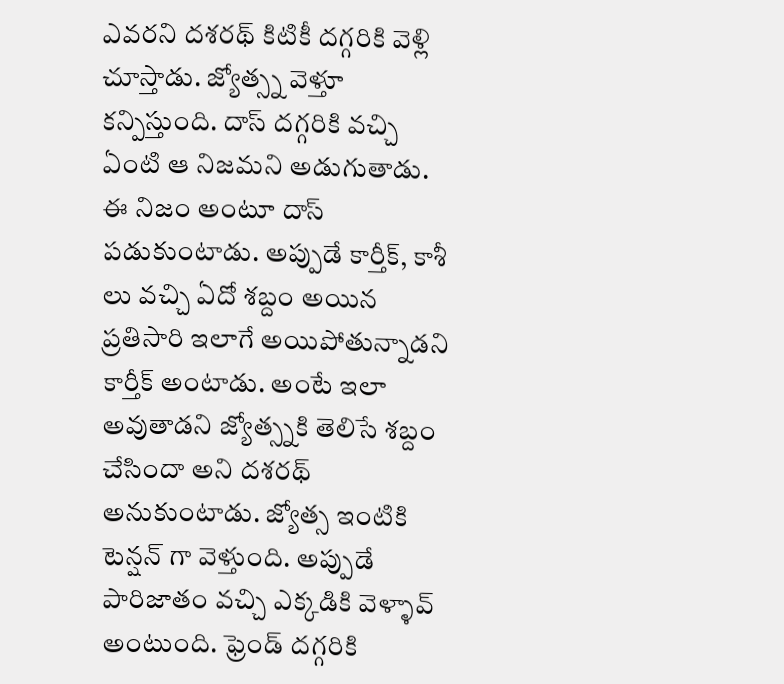ఎవరని దశరథ్ కిటికీ దగ్గరికి వెళ్లి చూస్తాడు. జ్యోత్స్న వెళ్తూ కన్పిస్తుంది. దాస్ దగ్గరికి వచ్చి ఏంటి ఆ నిజమని అడుగుతాడు. ఈ నిజం అంటూ దాస్ పడుకుంటాడు. అప్పుడే కార్తీక్, కాశీ లు వచ్చి ఏదో శబ్దం అయిన ప్రతిసారి ఇలాగే అయిపోతున్నాడని కార్తీక్ అంటాడు. అంటే ఇలా అవుతాడని జ్యోత్స్నకి తెలిసే శబ్దం చేసిందా అని దశరథ్ అనుకుంటాడు. జ్యోత్స ఇంటికి టెన్షన్ గా వెళ్తుంది. అప్పుడే పారిజాతం వచ్చి ఎక్కడికి వెళ్ళావ్ అంటుంది. ఫ్రెండ్ దగ్గరికి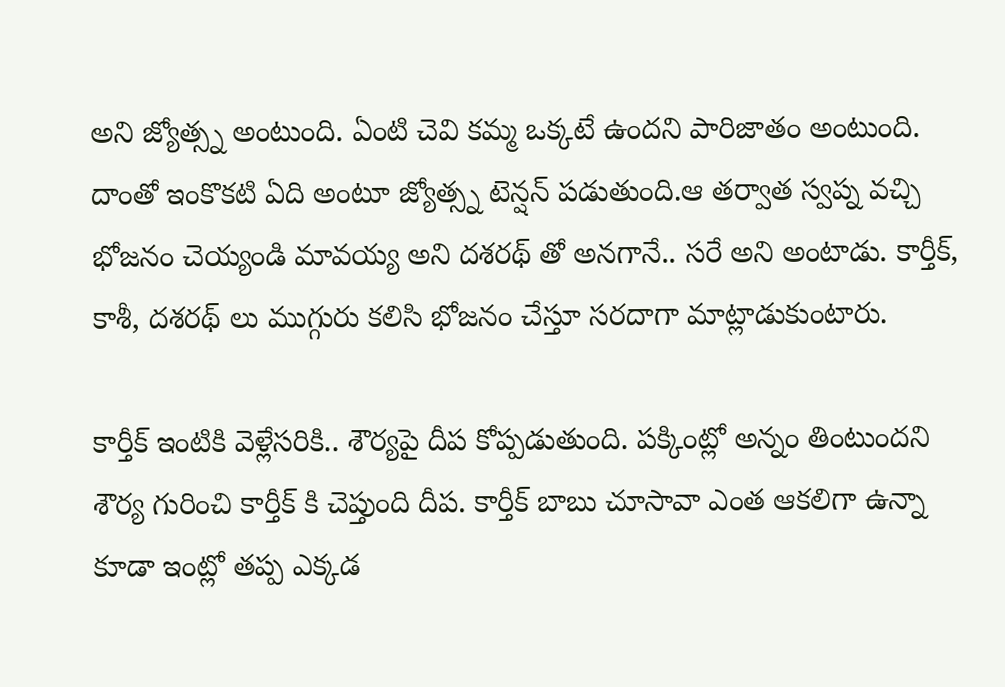అని జ్యోత్స్న అంటుంది. ఏంటి చెవి కమ్మ ఒక్కటే ఉందని పారిజాతం అంటుంది. దాంతో ఇంకొకటి ఏది అంటూ జ్యోత్స్న టెన్షన్ పడుతుంది.ఆ తర్వాత స్వప్న వచ్చి భోజనం చెయ్యండి మావయ్య అని దశరథ్ తో అనగానే.. సరే అని అంటాడు. కార్తీక్, కాశీ, దశరథ్ లు ముగ్గురు కలిసి భోజనం చేస్తూ సరదాగా మాట్లాడుకుంటారు.

కార్తీక్ ఇంటికి వెళ్లేసరికి.. శౌర్యపై దీప కోప్పడుతుంది. పక్కింట్లో అన్నం తింటుందని శౌర్య గురించి కార్తీక్ కి చెప్తుంది దీప‌. కార్తీక్ బాబు చూసావా ఎంత ఆకలిగా ఉన్నా కూడా ఇంట్లో తప్ప ఎక్కడ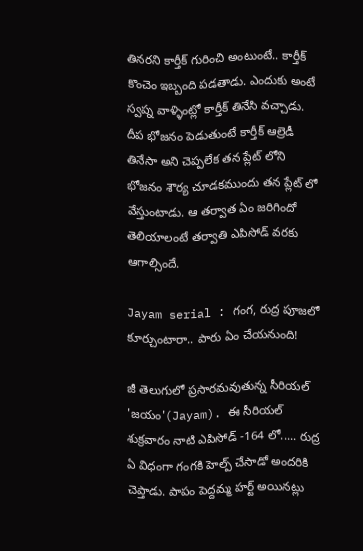తినరని కార్తీక్ గురించి అంటుంటే.. కార్తీక్ కొంచెం ఇబ్బంది పడతాడు. ఎందుకు అంటే స్వప్న వాళ్ళింట్లో కార్తీక్ తినేసి వచ్చాడు. దీప భోజనం పెడుతుంటే కార్తీక్ ఆల్రెడీ తినేసా అని చెప్పలేక తన ప్లేట్ లోని భోజనం శౌర్య చూడకముందు తన ప్లేట్ లో వేస్తుంటాడు. ఆ తర్వాత ఏం జరిగిందో తెలియాలంటే తర్వాతి ఎపిసోడ్ వరకు ఆగాల్సిందే.

Jayam serial : గంగ, రుద్ర పూజలో కూర్చుంటారా.. పారు ఏం చేయనుంది!

జీ తెలుగులో ప్రసారమవుతున్న సీరియల్ 'జయం'(Jayam). ఈ సీరియల్ శుక్రవారం నాటి ఎపిసోడ్ -164 లో..... రుద్ర ఏ విధంగా గంగకి హెల్ప్ చేసాడో అందరికి చెప్తాడు. పాపం పెద్దమ్మ హర్ట్ అయినట్లు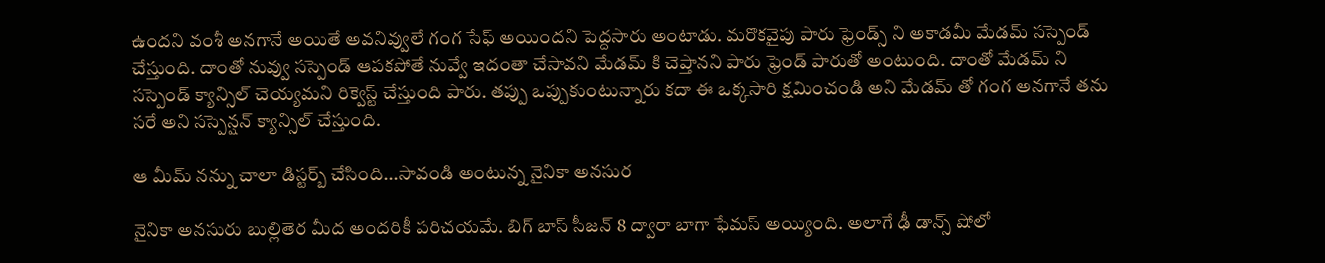ఉందని వంశీ అనగానే అయితే అవనివ్వులే గంగ సేఫ్ అయిందని పెద్దసారు అంటాడు. మరొకవైపు పారు ఫ్రెండ్స్ ని అకాడమీ మేడమ్ సస్పెండ్ చేస్తుంది. దాంతో నువ్వు సస్పెండ్ ఆపకపోతే నువ్వే ఇదంతా చేసావని మేడమ్ కి చెప్తానని పారు ఫ్రెండ్ పారుతో అంటుంది. దాంతో మేడమ్ ని సస్పెండ్ క్యాన్సిల్ చెయ్యమని రిక్వెస్ట్ చేస్తుంది పారు. తప్పు ఒప్పుకుంటున్నారు కదా ఈ ఒక్కసారి క్షమించండి అని మేడమ్ తో గంగ అనగానే తను సరే అని సస్పెన్షన్ క్యాన్సిల్ చేస్తుంది.

ఆ మీమ్ నన్ను చాలా డిస్టర్బ్ చేసింది...సావండి అంటున్న నైనికా అనసుర

నైనికా అనసురు బుల్లితెర మీద అందరికీ పరిచయమే. బిగ్ బాస్ సీజన్ 8 ద్వారా బాగా ఫేమస్ అయ్యింది. అలాగే ఢీ డాన్స్ షోలో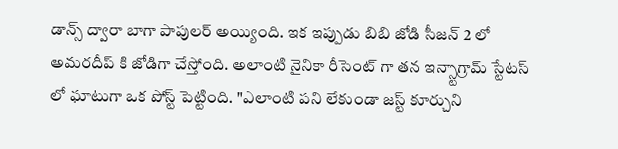డాన్స్ ద్వారా బాగా పాపులర్ అయ్యింది. ఇక ఇప్పుడు బిబి జోడి సీజన్ 2 లో అమరదీప్ కి జోడిగా చేస్తోంది. అలాంటి నైనికా రీసెంట్ గా తన ఇన్స్టాగ్రామ్ స్టేటస్ లో ఘాటుగా ఒక పోస్ట్ పెట్టింది. "ఎలాంటి పని లేకుండా జస్ట్ కూర్చుని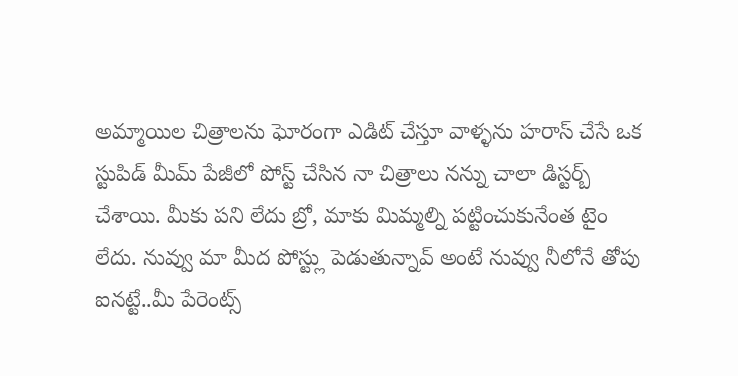అమ్మాయిల చిత్రాలను ఘోరంగా ఎడిట్ చేస్తూ వాళ్ళను హరాస్ చేసే ఒక స్టుపిడ్ మీమ్ పేజీలో పోస్ట్ చేసిన నా చిత్రాలు నన్ను చాలా డిస్టర్బ్ చేశాయి. మీకు పని లేదు బ్రో, మాకు మిమ్మల్ని పట్టించుకునేంత టైం లేదు. నువ్వు మా మీద పోస్ట్లు పెడుతున్నావ్ అంటే నువ్వు నీలోనే తోపు ఐనట్టే..మీ పేరెంట్స్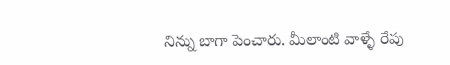నిన్ను బాగా పెంచారు. మీలాంటి వాళ్ళే రేపు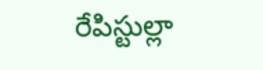రేపిస్టుల్లా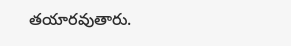తయారవుతారు.